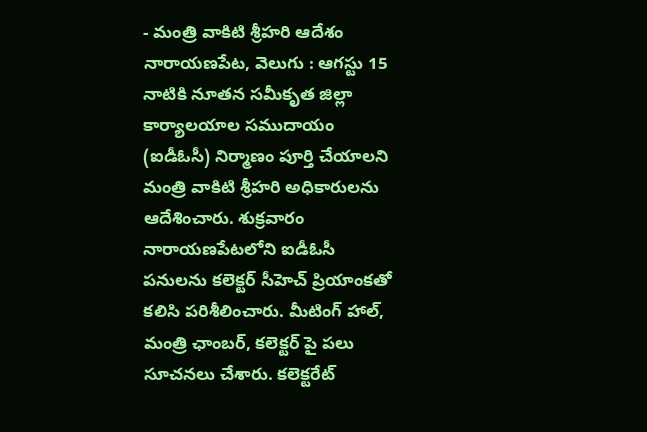- మంత్రి వాకిటి శ్రీహరి ఆదేశం
నారాయణపేట, వెలుగు : ఆగస్టు 15 నాటికి నూతన సమీకృత జిల్లా కార్యాలయాల సముదాయం (ఐడీఓసీ) నిర్మాణం పూర్తి చేయాలని మంత్రి వాకిటి శ్రీహరి అధికారులను ఆదేశించారు. శుక్రవారం నారాయణపేటలోని ఐడీఓసీ పనులను కలెక్టర్ సీహెచ్ ప్రియాంకతో కలిసి పరిశీలించారు. మీటింగ్ హాల్, మంత్రి ఛాంబర్, కలెక్టర్ పై పలు సూచనలు చేశారు. కలెక్టరేట్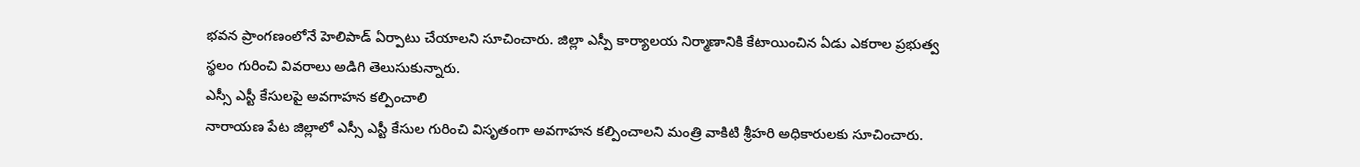భవన ప్రాంగణంలోనే హెలిపాడ్ ఏర్పాటు చేయాలని సూచించారు. జిల్లా ఎస్పీ కార్యాలయ నిర్మాణానికి కేటాయించిన ఏడు ఎకరాల ప్రభుత్వ స్థలం గురించి వివరాలు అడిగి తెలుసుకున్నారు.
ఎస్సీ ఎస్టీ కేసులపై అవగాహన కల్పించాలి
నారాయణ పేట జిల్లాలో ఎస్సీ ఎస్టీ కేసుల గురించి విసృతంగా అవగాహన కల్పించాలని మంత్రి వాకిటి శ్రీహరి అధికారులకు సూచించారు.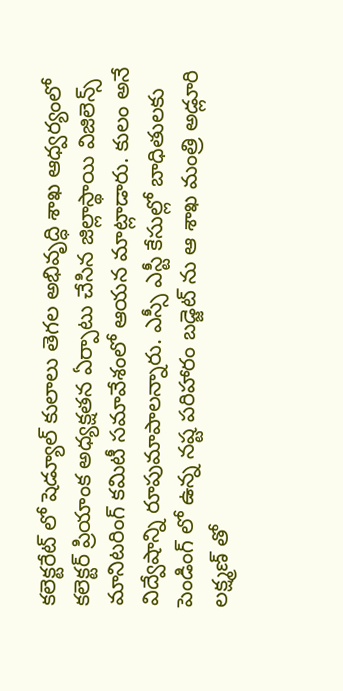కలెక్టరేట్ లో షెడ్యూల్ కులాలు తెగల అభివృద్ధి శాఖ ఆధ్వర్యంలో కలెక్టర్ ప్రియాంక అధ్యక్షతన ఏర్పాటు చేసిన జిల్లాస్థాయి విజిలెన్స్ మానిటరింగ్ కమిటీ సమావేశంలో ఆయన మాట్లాడారు. కులం అనే విద్వేషాన్ని రూపుమాపాలన్నారు. ఎస్సీ ఎస్టీ కేసుల్లో బాధితులకు పెండింగ్ లో ఉన్న నష్ట పరిహారం బడ్జెట్ ను ఆ శాఖ మంత్రి అడ్లూరి లక్ష్మణ్ తో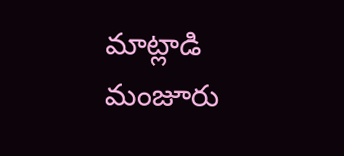మాట్లాడి మంజూరు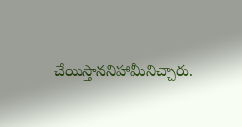చేయిస్తాననిహామీనిచ్చారు.